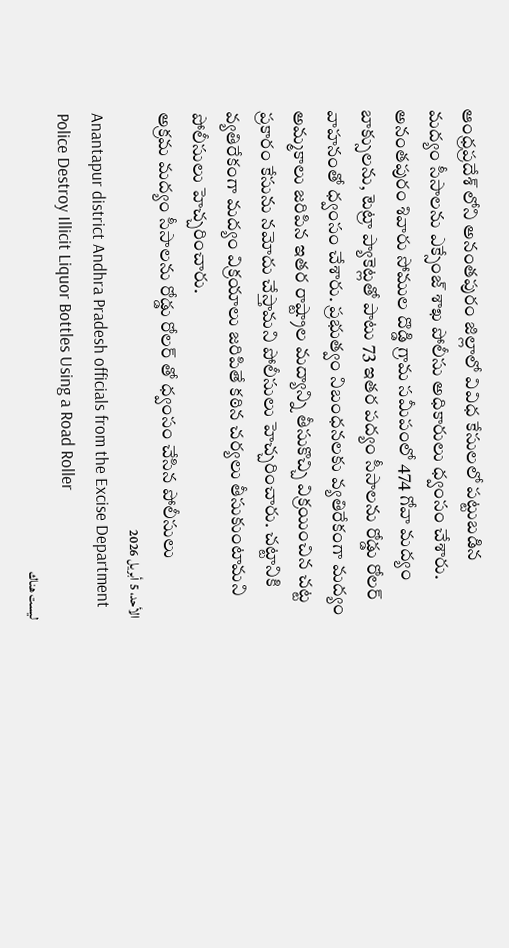ఆంధ్రప్రదేశ్ లోని అనంతపురం జిల్లాలో వివిధ కేసులలో పట్టుబడిన మద్యం సీసాలను ఎక్సేంజ్ శాఖ పోలీసు అధికారులు ధ్వంసం చేశారు. అనంతపురం శివారు సోముల దొడ్డి గ్రామ సమీపంలో 474 గోవా మద్యం బాక్సులను, టెట్రా ప్యాకెట్లతో పాటు 73 ఇతర పద్యం సీసాలను రోడ్డు రోలర్ వాహనంతో ధ్వంసం చేశారు. ప్రభుత్వం నిబంధనలకు వ్యతిరేకంగా మద్యం అమ్మకాలు జరిపిన ఇతర రాష్ట్రాల మద్యాన్ని తీసుకొచ్చి విక్రయించిన చట్ట ప్రకారం కేసును నమోదు చేస్తామని పోలీసులు హెచ్చరించారు. చట్టానికి వ్యతిరేకంగా మద్యం విక్రయాలు జరిపితే కఠిన చర్యలు తీసుకుంటామని పోలీసులు హెచ్చరించారు.
అక్రమ మద్యం సీసాలను రోడ్డు రోలర్ తో ధ్వంసం చేసిన పోలీసులు
الأحد، 5 أبريل 2026
Anantapur district Andhra Pradesh officials from the Excise Department Police Destroy Illicit Liquor Bottles Using a Road Roller
ليست هناك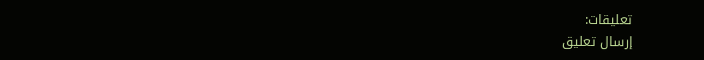تعليقات:
إرسال تعليق